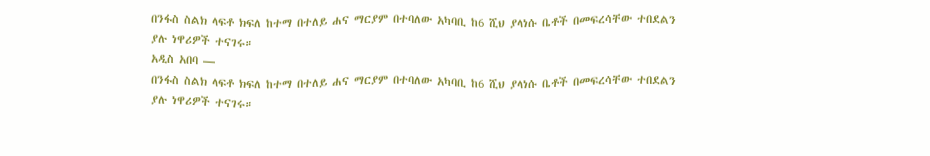በንፋስ ስልክ ላፍቶ ክፍለ ከተማ በተለይ ሐና ማርያም በተባለው አካባቢ ከ6 ሺህ ያላነሱ ቤቶች በመፍረሳቸው ተበደልን ያሉ ነዋሪዎች ተናገሩ።
አዲስ አበባ —
በንፋስ ስልክ ላፍቶ ክፍለ ከተማ በተለይ ሐና ማርያም በተባለው አካባቢ ከ6 ሺህ ያላነሱ ቤቶች በመፍረሳቸው ተበደልን ያሉ ነዋሪዎች ተናገሩ።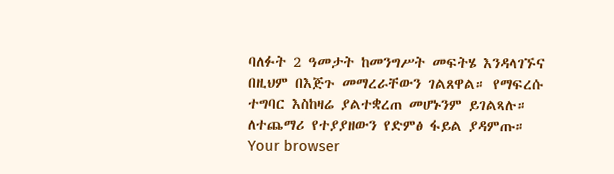ባለፉት 2 ዓመታት ከመንግሥት መፍትሄ እንዳላገኙና በዚህም በእጅጉ መማረራቸውን ገልጸዋል። የማፍረሱ ተግባር እስከዛሬ ያልተቋረጠ መሆኑንም ይገልጻሉ።
ለተጨማሪ የተያያዘውን የድምፅ ፋይል ያዳምጡ።
Your browser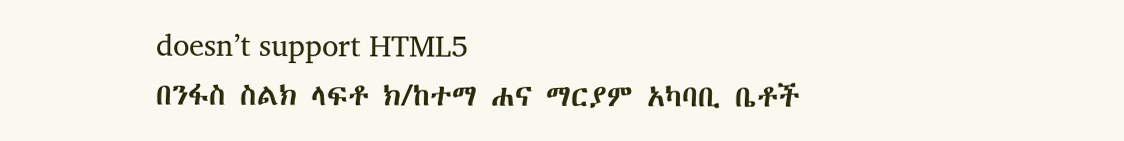doesn’t support HTML5
በንፋስ ስልክ ላፍቶ ክ/ከተማ ሐና ማርያም አካባቢ ቤቶች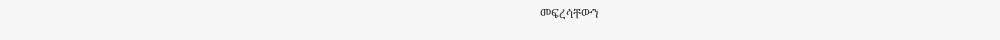መፍረሳቸውን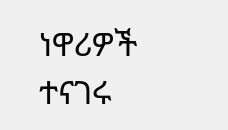ነዋሪዎች ተናገሩ